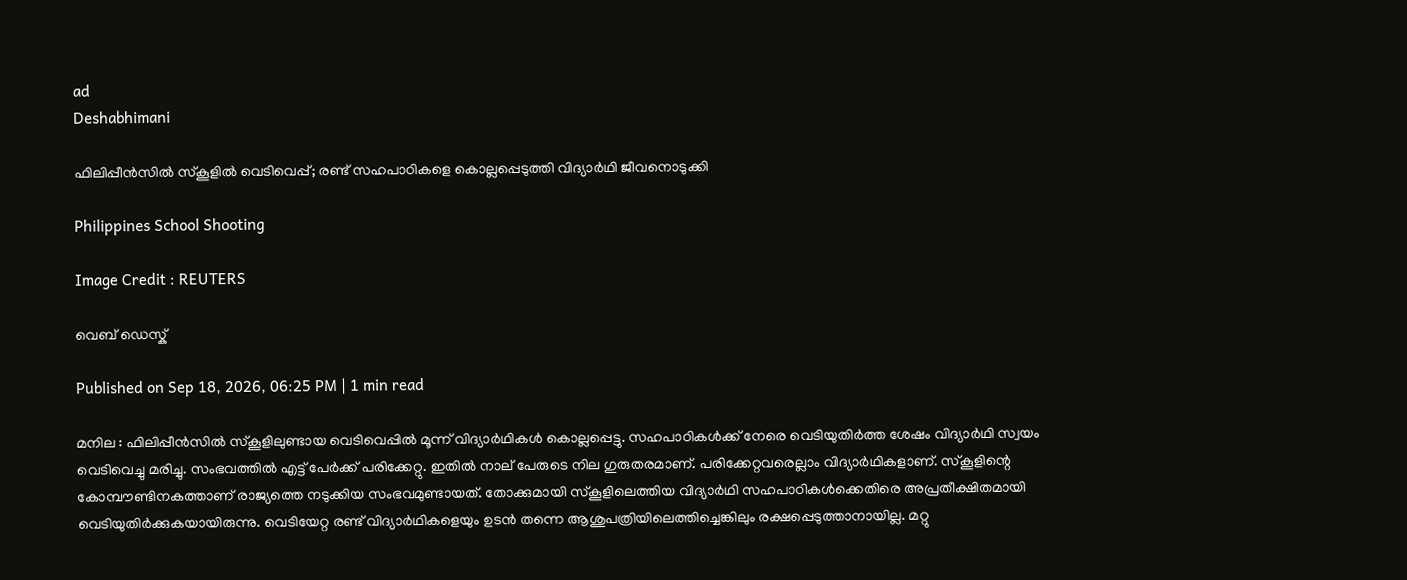ad
Deshabhimani

ഫിലിപ്പീൻസിൽ സ്കൂളിൽ വെടിവെപ്പ്; രണ്ട് സഹപാഠികളെ കൊല്ലപ്പെടുത്തി വിദ്യാർഥി ജീവനൊടുക്കി

Philippines School Shooting

Image Credit : REUTERS

വെബ് ഡെസ്ക്

Published on Sep 18, 2026, 06:25 PM | 1 min read

മനില : ഫിലിപ്പീൻസിൽ സ്കൂളിലുണ്ടായ വെടിവെപ്പിൽ മൂന്ന് വിദ്യാർഥികൾ കൊല്ലപ്പെട്ടു. സഹപാഠികൾക്ക് നേരെ വെടിയുതിർത്ത ശേഷം വിദ്യാർഥി സ്വയം വെടിവെച്ചു മരിച്ചു. സംഭവത്തിൽ എട്ട് പേർക്ക് പരിക്കേറ്റു. ഇതിൽ നാല് പേരുടെ നില ഗുരുതരമാണ്. പരിക്കേറ്റവരെല്ലാം വിദ്യാർഥികളാണ്. സ്കൂളിന്റെ കോമ്പൗണ്ടിനകത്താണ് രാജ്യത്തെ നടുക്കിയ സംഭവമുണ്ടായത്. തോക്കുമായി സ്കൂളിലെത്തിയ വിദ്യാർഥി സഹപാഠികൾക്കെതിരെ അപ്രതീക്ഷിതമായി വെടിയുതിർക്കുകയായിരുന്നു. വെടിയേറ്റ രണ്ട് വിദ്യാർഥികളെയും ഉടൻ തന്നെ ആശുപത്രിയിലെത്തിച്ചെങ്കിലും രക്ഷപ്പെടുത്താനായില്ല. മറ്റു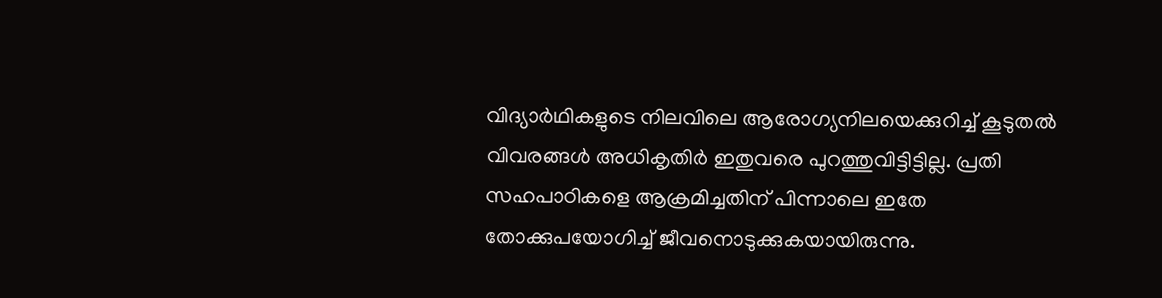വിദ്യാർഥികളുടെ നിലവിലെ ആരോഗ്യനിലയെക്കുറിച്ച് കൂടുതൽ വിവരങ്ങൾ അധികൃതിർ ഇതുവരെ പുറത്തുവിട്ടിട്ടില്ല. പ്രതി സഹപാഠികളെ ആക്രമിച്ചതിന് പിന്നാലെ ഇതേ തോക്കുപയോഗിച്ച് ജീവനൊടുക്കുകയായിരുന്നു.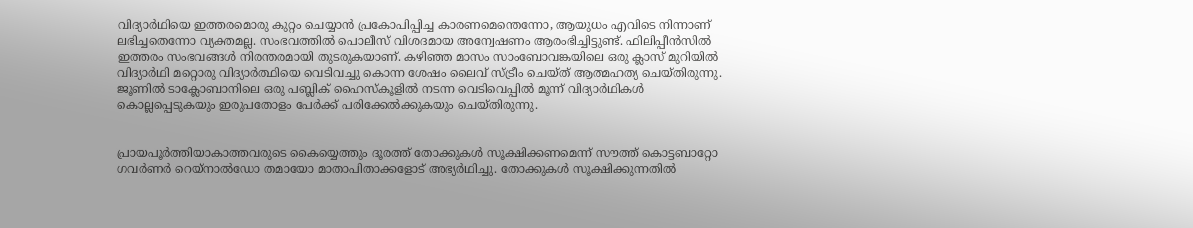വിദ്യാർഥിയെ ഇത്തരമൊരു കുറ്റം ചെയ്യാൻ പ്രകോപിപ്പിച്ച കാരണമെന്തെന്നോ, ആയുധം എവിടെ നിന്നാണ് ലഭിച്ചതെന്നോ വ്യക്തമല്ല. സംഭവത്തിൽ പൊലീസ് വിശദമായ അന്വേഷണം ആരംഭിച്ചിട്ടുണ്ട്. ഫിലിപ്പീൻസിൽ ഇത്തരം സംഭവങ്ങൾ നിരന്തരമായി തുടരുകയാണ്. കഴിഞ്ഞ മാസം സാംബോവങ്കയിലെ ഒരു ക്ലാസ് മുറിയിൽ വിദ്യാർഥി മറ്റൊരു വിദ്യാർത്ഥിയെ വെടിവച്ചു കൊന്ന ശേഷം ലൈവ് സ്ട്രീം ചെയ്ത് ആത്മഹത്യ ചെയ്തിരുന്നു. ജൂണിൽ ടാക്ലോബാനിലെ ഒരു പബ്ലിക് ഹൈസ്കൂളിൽ നടന്ന വെടിവെപ്പിൽ മൂന്ന് വിദ്യാർഥികൾ കൊല്ലപ്പെടുകയും ഇരുപതോളം പേർക്ക് പരിക്കേൽക്കുകയും ചെയ്തിരുന്നു.


പ്രായപൂർത്തിയാകാത്തവരുടെ കൈയ്യെത്തും ദൂരത്ത് തോക്കുകൾ സൂക്ഷിക്കണമെന്ന് സൗത്ത് കൊട്ടബാറ്റോ ഗവർണർ റെയ്‌നാൽഡോ തമായോ മാതാപിതാക്കളോട് അഭ്യർഥിച്ചു. തോക്കുകൾ സൂക്ഷിക്കുന്നതിൽ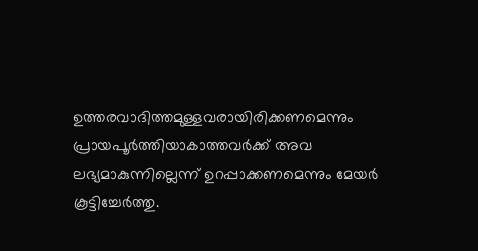ഉത്തരവാദിത്തമുള്ളവരായിരിക്കണമെന്നും പ്രായപൂർത്തിയാകാത്തവർക്ക് അവ ലഭ്യമാകുന്നില്ലെന്ന് ഉറപ്പാക്കണമെന്നും മേയർ കൂട്ടിച്ചേർത്തു.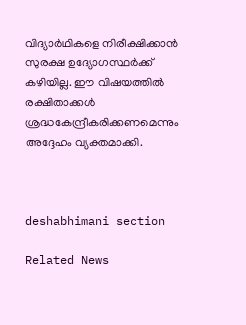വിദ്യാർഥികളെ നിരീക്ഷിക്കാൻ സുരക്ഷ ഉദ്യോഗസ്ഥർക്ക് കഴിയില്ല. ഈ വിഷയത്തിൽ രക്ഷിതാക്കൾ ശ്രദ്ധകേന്ദ്രീകരിക്കണമെന്നും അദ്ദേഹം വ്യക്തമാക്കി.



deshabhimani section

Related News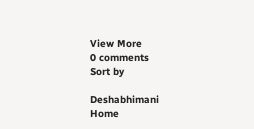View More
0 comments
Sort by

Deshabhimani
Home